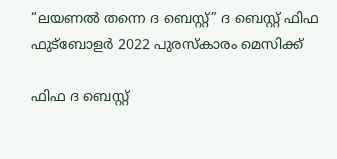“ലയണൽ തന്നെ ദ ബെസ്റ്റ്” ദ ബെസ്റ്റ് ഫിഫ ഫുട്‌ബോളർ 2022 പുരസ്‍കാരം മെസിക്ക്

ഫിഫ ദ ബെസ്റ്റ്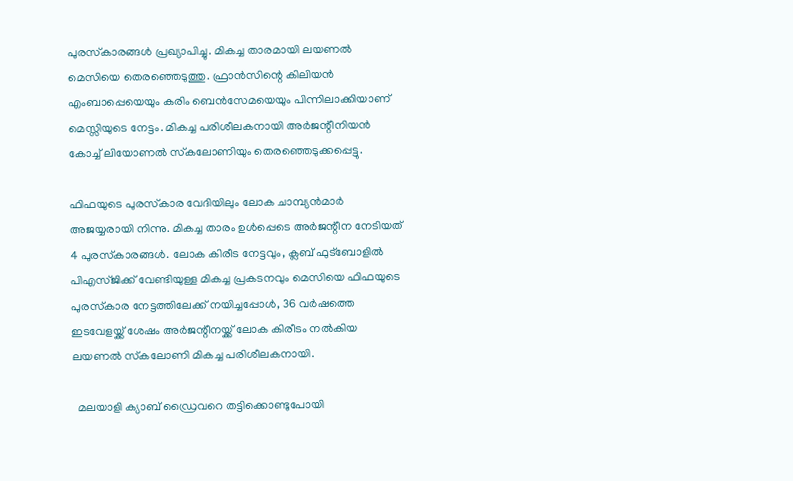പുരസ്‌കാരങ്ങള്‍ പ്രഖ്യാപിച്ചു. മികച്ച താരമായി ലയണല്‍ മെസിയെ തെരഞ്ഞെടുത്തു. ഫ്രാന്‍സിന്റെ കിലിയന്‍ എംബാപ്പെയെയും കരിം ബെന്‍സേമയെയും പിന്നിലാക്കിയാണ് മെസ്സിയുടെ നേട്ടം. മികച്ച പരിശീലകനായി അര്‍ജന്റീനിയന്‍ കോച്ച് ലിയോണല്‍ സ്‌കലോണിയും തെരഞ്ഞെടുക്കപ്പെട്ടു.

ഫിഫയുടെ പുരസ്‌കാര വേദിയിലും ലോക ചാമ്പ്യന്‍മാര്‍ അജയ്യരായി നിന്നു. മികച്ച താരം ഉള്‍പ്പെടെ അര്‍ജന്റീന നേടിയത് 4 പുരസ്‌കാരങ്ങള്‍. ലോക കിരീട നേട്ടവും, ക്ലബ് ഫുട്‌ബോളില്‍ പിഎസ്ജിക്ക് വേണ്ടിയുള്ള മികച്ച പ്രകടനവും മെസിയെ ഫിഫയുടെ പുരസ്‌കാര നേട്ടത്തിലേക്ക് നയിച്ചപ്പോള്‍, 36 വര്‍ഷത്തെ ഇടവേളയ്ക്ക് ശേഷം അര്‍ജന്റീനയ്ക്ക് ലോക കിരീടം നല്‍കിയ ലയണല്‍ സ്‌കലോണി മികച്ച പരിശീലകനായി.

  മലയാളി ക്യാബ് ഡ്രൈവറെ തട്ടിക്കൊണ്ടുപോയി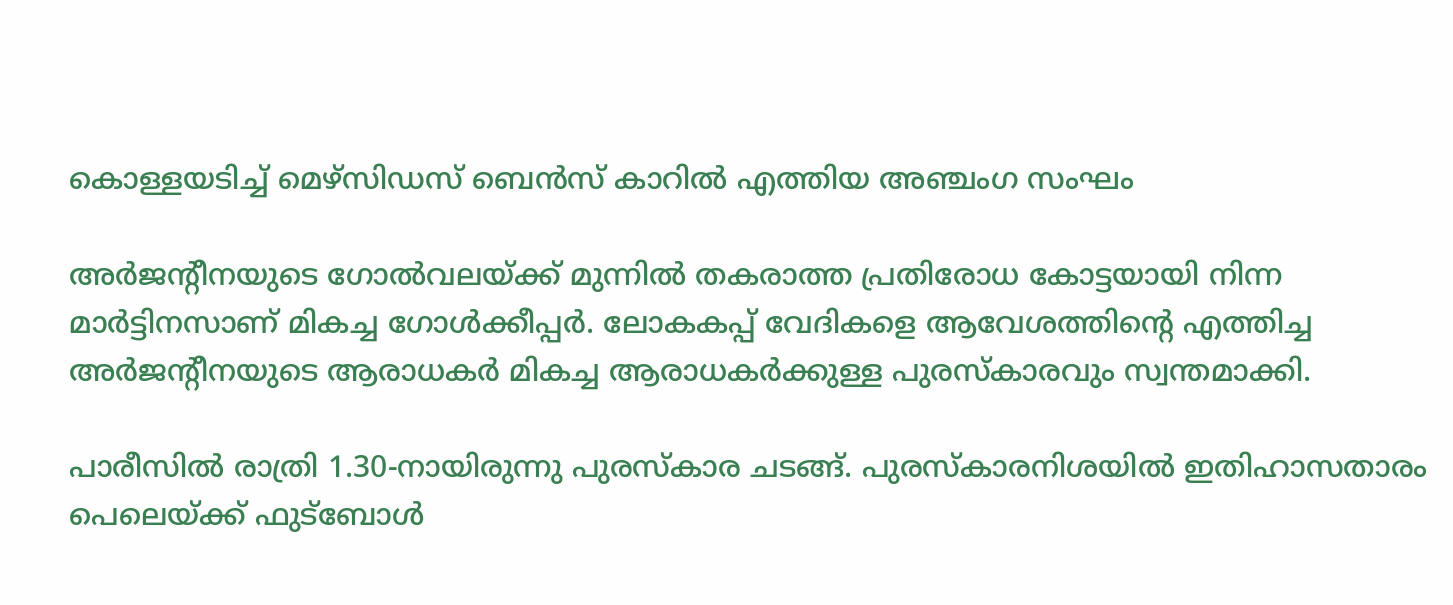കൊള്ളയടിച്ച് മെഴ്‌സിഡസ് ബെൻസ് കാറിൽ എത്തിയ അഞ്ചംഗ സംഘം

അര്‍ജന്റീനയുടെ ഗോല്‍വലയ്ക്ക് മുന്നില്‍ തകരാത്ത പ്രതിരോധ കോട്ടയായി നിന്ന മാര്‍ട്ടിനസാണ് മികച്ച ഗോള്‍ക്കീപ്പര്‍. ലോകകപ്പ് വേദികളെ ആവേശത്തിന്റെ എത്തിച്ച അര്‍ജന്റീനയുടെ ആരാധകര്‍ മികച്ച ആരാധകര്‍ക്കുള്ള പുരസ്‌കാരവും സ്വന്തമാക്കി.

പാരീസില്‍ രാത്രി 1.30-നായിരുന്നു പുരസ്‌കാര ചടങ്ങ്. പുരസ്‌കാരനിശയില്‍ ഇതിഹാസതാരം പെലെയ്ക്ക് ഫുട്‌ബോള്‍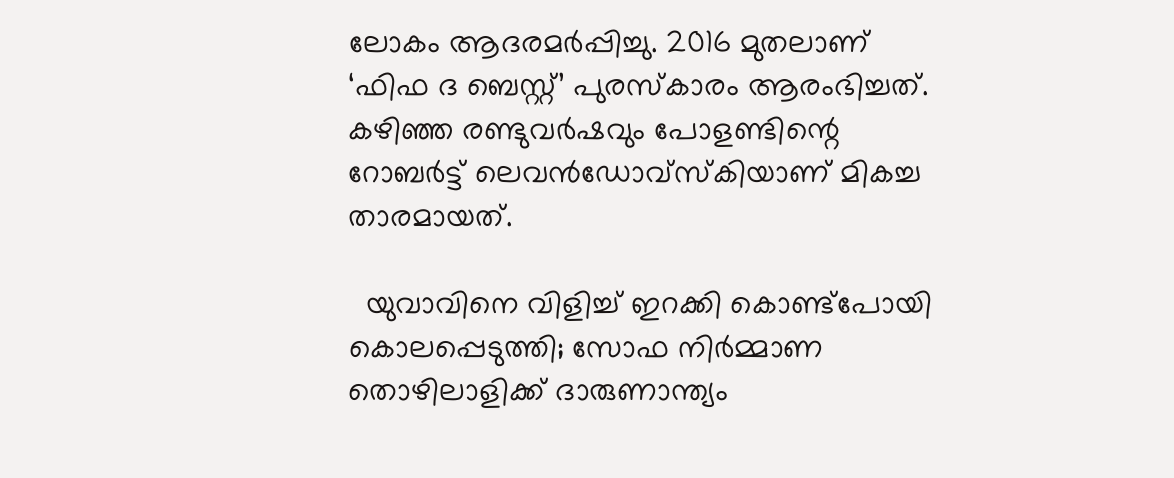ലോകം ആദരമര്‍പ്പിച്ചു. 2016 മുതലാണ് ‘ഫിഫ ദ ബെസ്റ്റ്’ പുരസ്‌കാരം ആരംഭിച്ചത്. കഴിഞ്ഞ രണ്ടുവര്‍ഷവും പോളണ്ടിന്റെ റോബര്‍ട്ട് ലെവന്‍ഡോവ്‌സ്‌കിയാണ് മികച്ച താരമായത്.

  യുവാവിനെ വിളിച്ച് ഇറക്കി കൊണ്ട്പോയി കൊലപ്പെടുത്തി; സോഫ നിർമ്മാണ തൊഴിലാളിക്ക് ദാരുണാന്ത്യം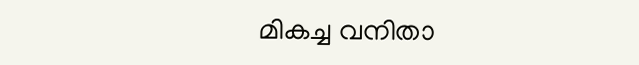മികച്ച വനിതാ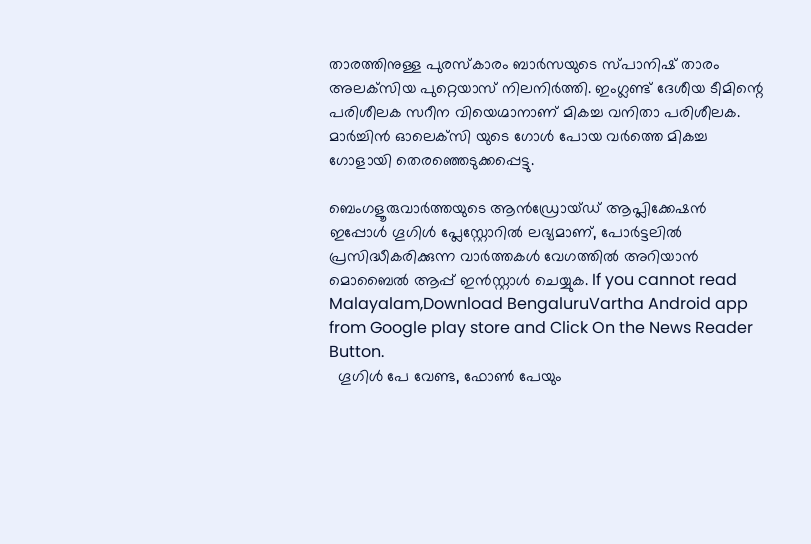താരത്തിനുള്ള പുരസ്‌കാരം ബാര്‍സയുടെ സ്പാനിഷ് താരം അലക്‌സിയ പുറ്റെയാസ് നിലനിര്‍ത്തി. ഇംഗ്ലണ്ട് ദേശീയ ടീമിന്റെ പരിശീലക സറീന വിയെഗ്മാനാണ് മികച്ച വനിതാ പരിശീലക. മാര്‍ച്ചിന്‍ ഓലെക്‌സി യുടെ ഗോള്‍ പോയ വര്‍ത്തെ മികച്ച ഗോളായി തെരഞ്ഞെടുക്കപ്പെട്ടു.

ബെംഗളൂരുവാർത്തയുടെ ആൻഡ്രോയ്ഡ് ആപ്ലിക്കേഷൻ ഇപ്പോൾ ഗൂഗിൾ പ്ലേസ്റ്റോറിൽ ലഭ്യമാണ്, പോർട്ടലിൽ പ്രസിദ്ധീകരിക്കുന്ന വാർത്തകൾ വേഗത്തിൽ അറിയാൻ മൊബൈൽ ആപ്പ് ഇൻസ്റ്റാൾ ചെയ്യുക. If you cannot read Malayalam,Download BengaluruVartha Android app from Google play store and Click On the News Reader Button.
  ഗൂഗിൾ പേ വേണ്ട, ഫോൺ പേയും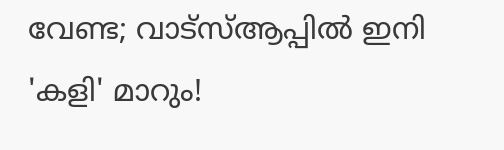വേണ്ട; വാട്‌സ്ആപ്പിൽ ഇനി 'കളി' മാറും!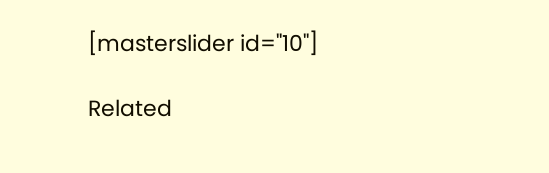[masterslider id="10"]

Related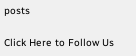posts

Click Here to Follow Us